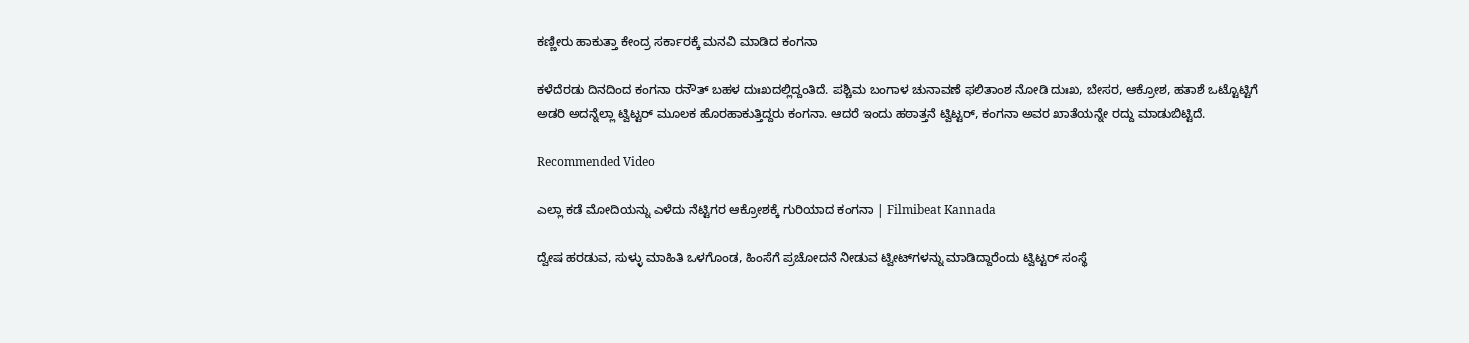ಕಣ್ಣೀರು ಹಾಕುತ್ತಾ ಕೇಂದ್ರ ಸರ್ಕಾರಕ್ಕೆ ಮನವಿ ಮಾಡಿದ ಕಂಗನಾ

ಕಳೆದೆರಡು ದಿನದಿಂದ ಕಂಗನಾ ರನೌತ್ ಬಹಳ ದುಃಖದಲ್ಲಿದ್ದಂತಿದೆ. ಪಶ್ಚಿಮ ಬಂಗಾಳ ಚುನಾವಣೆ ಫಲಿತಾಂಶ ನೋಡಿ ದುಃಖ, ಬೇಸರ, ಆಕ್ರೋಶ, ಹತಾಶೆ ಒಟ್ಟೊಟ್ಟಿಗೆ ಅಡರಿ ಅದನ್ನೆಲ್ಲಾ ಟ್ವಿಟ್ಟರ್‌ ಮೂಲಕ ಹೊರಹಾಕುತ್ತಿದ್ದರು ಕಂಗನಾ. ಆದರೆ ಇಂದು ಹಠಾತ್ತನೆ ಟ್ವಿಟ್ಟರ್‌, ಕಂಗನಾ ಅವರ ಖಾತೆಯನ್ನೇ ರದ್ದು ಮಾಡುಬಿಟ್ಟಿದೆ.

Recommended Video

ಎಲ್ಲಾ‌ ಕಡೆ ಮೋದಿಯನ್ನು ಎಳೆದು ನೆಟ್ಟಿಗರ ಆಕ್ರೋಶಕ್ಕೆ ಗುರಿಯಾದ ಕಂಗನಾ | Filmibeat Kannada

ದ್ವೇಷ ಹರಡುವ, ಸುಳ್ಳು ಮಾಹಿತಿ ಒಳಗೊಂಡ, ಹಿಂಸೆಗೆ ಪ್ರಚೋದನೆ ನೀಡುವ ಟ್ವೀಟ್‌ಗಳನ್ನು ಮಾಡಿದ್ದಾರೆಂದು ಟ್ವಿಟ್ಟರ್ ಸಂಸ್ಥೆ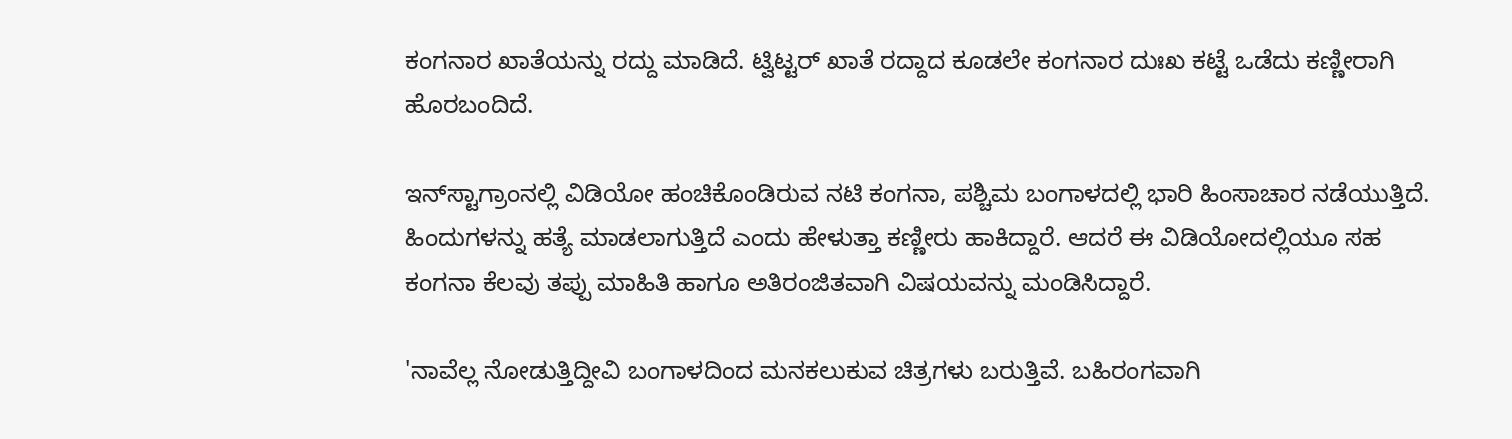ಕಂಗನಾರ ಖಾತೆಯನ್ನು ರದ್ದು ಮಾಡಿದೆ. ಟ್ವಿಟ್ಟರ್‌ ಖಾತೆ ರದ್ದಾದ ಕೂಡಲೇ ಕಂಗನಾರ ದುಃಖ ಕಟ್ಟೆ ಒಡೆದು ಕಣ್ಣೀರಾಗಿ ಹೊರಬಂದಿದೆ.

ಇನ್‌ಸ್ಟಾಗ್ರಾಂನಲ್ಲಿ ವಿಡಿಯೋ ಹಂಚಿಕೊಂಡಿರುವ ನಟಿ ಕಂಗನಾ, ಪಶ್ಚಿಮ ಬಂಗಾಳದಲ್ಲಿ ಭಾರಿ ಹಿಂಸಾಚಾರ ನಡೆಯುತ್ತಿದೆ. ಹಿಂದುಗಳನ್ನು ಹತ್ಯೆ ಮಾಡಲಾಗುತ್ತಿದೆ ಎಂದು ಹೇಳುತ್ತಾ ಕಣ್ಣೀರು ಹಾಕಿದ್ದಾರೆ. ಆದರೆ ಈ ವಿಡಿಯೋದಲ್ಲಿಯೂ ಸಹ ಕಂಗನಾ ಕೆಲವು ತಪ್ಪು ಮಾಹಿತಿ ಹಾಗೂ ಅತಿರಂಜಿತವಾಗಿ ವಿಷಯವನ್ನು ಮಂಡಿಸಿದ್ದಾರೆ.

'ನಾವೆಲ್ಲ ನೋಡುತ್ತಿದ್ದೀವಿ ಬಂಗಾಳದಿಂದ ಮನಕಲುಕುವ ಚಿತ್ರಗಳು ಬರುತ್ತಿವೆ. ಬಹಿರಂಗವಾಗಿ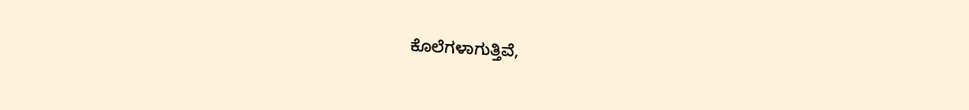ಕೊಲೆಗಳಾಗುತ್ತಿವೆ,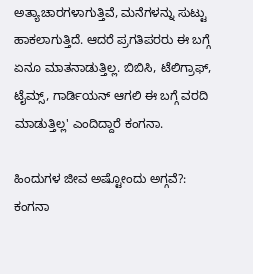ಅತ್ಯಾಚಾರಗಳಾಗುತ್ತಿವೆ, ಮನೆಗಳನ್ನು ಸುಟ್ಟು ಹಾಕಲಾಗುತ್ತಿದೆ. ಆದರೆ ಪ್ರಗತಿಪರರು ಈ ಬಗ್ಗೆ ಏನೂ ಮಾತನಾಡುತ್ತಿಲ್ಲ. ಬಿಬಿಸಿ, ಟೆಲಿಗ್ರಾಫ್, ಟೈಮ್ಸ್, ಗಾರ್ಡಿಯನ್‌ ಆಗಲಿ ಈ ಬಗ್ಗೆ ವರದಿ ಮಾಡುತ್ತಿಲ್ಲ' ಎಂದಿದ್ದಾರೆ ಕಂಗನಾ.

ಹಿಂದುಗಳ ಜೀವ ಅಷ್ಟೋಂದು ಅಗ್ಗವೆ?: ಕಂಗನಾ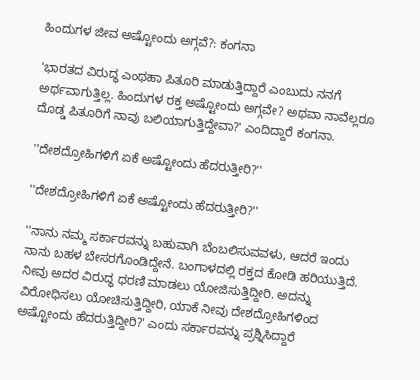ಹಿಂದುಗಳ ಜೀವ ಅಷ್ಟೋಂದು ಅಗ್ಗವೆ?: ಕಂಗನಾ

'ಭಾರತದ ವಿರುದ್ಧ ಎಂಥಹಾ ಪಿತೂರಿ ಮಾಡುತ್ತಿದ್ದಾರೆ ಎಂಬುದು ನನಗೆ ಅರ್ಥವಾಗುತ್ತಿಲ್ಲ. ಹಿಂದುಗಳ ರಕ್ತ ಅಷ್ಟೋಂದು ಅಗ್ಗವೇ? ಅಥವಾ ನಾವೆಲ್ಲರೂ ದೊಡ್ಡ ಪಿತೂರಿಗೆ ನಾವು ಬಲಿಯಾಗುತ್ತಿದ್ದೇವಾ?' ಎಂದಿದ್ದಾರೆ ಕಂಗನಾ.

''ದೇಶದ್ರೋಹಿಗಳಿಗೆ ಏಕೆ ಅಷ್ಟೋಂದು ಹೆದರುತ್ತೀರಿ?''

''ದೇಶದ್ರೋಹಿಗಳಿಗೆ ಏಕೆ ಅಷ್ಟೋಂದು ಹೆದರುತ್ತೀರಿ?''

''ನಾನು ನಮ್ಮ ಸರ್ಕಾರವನ್ನು ಬಹುವಾಗಿ ಬೆಂಬಲಿಸುವವಳು, ಆದರೆ ಇಂದು ನಾನು ಬಹಳ ಬೇಸರಗೊಂಡಿದ್ದೇನೆ. ಬಂಗಾಳದಲ್ಲಿ ರಕ್ತದ ಕೋಡಿ ಹರಿಯುತ್ತಿದೆ. ನೀವು ಅದರ ವಿರುದ್ಧ ಧರಣಿ ಮಾಡಲು ಯೋಜಿಸುತ್ತಿದ್ದೀರಿ. ಅದನ್ನು ವಿರೋಧಿಸಲು ಯೋಚಿಸುತ್ತಿದ್ದೀರಿ, ಯಾಕೆ ನೀವು ದೇಶದ್ರೋಹಿಗಳಿಂದ ಅಷ್ಟೋಂದು ಹೆದರುತ್ತಿದ್ದೀರಿ?' ಎಂದು ಸರ್ಕಾರವನ್ನು ಪ್ರಶ್ನಿಸಿದ್ದಾರೆ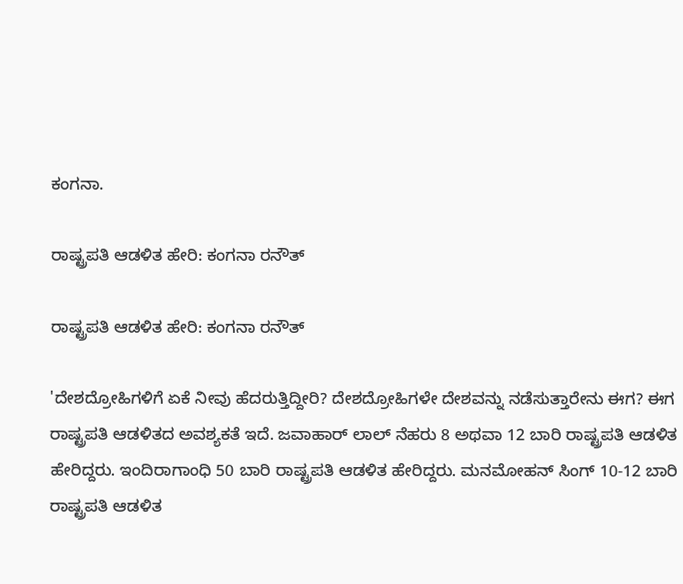ಕಂಗನಾ.

ರಾಷ್ಟ್ರಪತಿ ಆಡಳಿತ ಹೇರಿ: ಕಂಗನಾ ರನೌತ್

ರಾಷ್ಟ್ರಪತಿ ಆಡಳಿತ ಹೇರಿ: ಕಂಗನಾ ರನೌತ್

'ದೇಶದ್ರೋಹಿಗಳಿಗೆ ಏಕೆ ನೀವು ಹೆದರುತ್ತಿದ್ದೀರಿ? ದೇಶದ್ರೋಹಿಗಳೇ ದೇಶವನ್ನು ನಡೆಸುತ್ತಾರೇನು ಈಗ? ಈಗ ರಾಷ್ಟ್ರಪತಿ ಆಡಳಿತದ ಅವಶ್ಯಕತೆ ಇದೆ. ಜವಾಹಾರ್‌ ಲಾಲ್ ನೆಹರು 8 ಅಥವಾ 12 ಬಾರಿ ರಾಷ್ಟ್ರಪತಿ ಆಡಳಿತ ಹೇರಿದ್ದರು. ಇಂದಿರಾಗಾಂಧಿ 50 ಬಾರಿ ರಾಷ್ಟ್ರಪತಿ ಆಡಳಿತ ಹೇರಿದ್ದರು. ಮನಮೋಹನ್ ಸಿಂಗ್ 10-12 ಬಾರಿ ರಾಷ್ಟ್ರಪತಿ ಆಡಳಿತ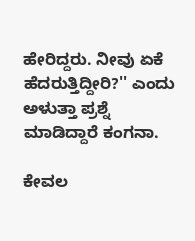ಹೇರಿದ್ದರು. ನೀವು ಏಕೆ ಹೆದರುತ್ತಿದ್ದೀರಿ?'' ಎಂದು ಅಳುತ್ತಾ ಪ್ರಶ್ನೆ ಮಾಡಿದ್ದಾರೆ ಕಂಗನಾ.

ಕೇವಲ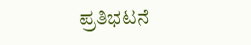ಪ್ರತಿಭಟನೆ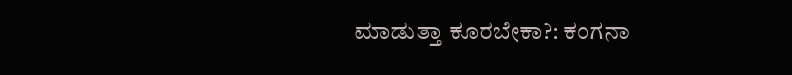ಮಾಡುತ್ತಾ ಕೂರಬೇಕಾ?: ಕಂಗನಾ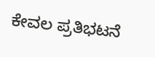ಕೇವಲ ಪ್ರತಿಭಟನೆ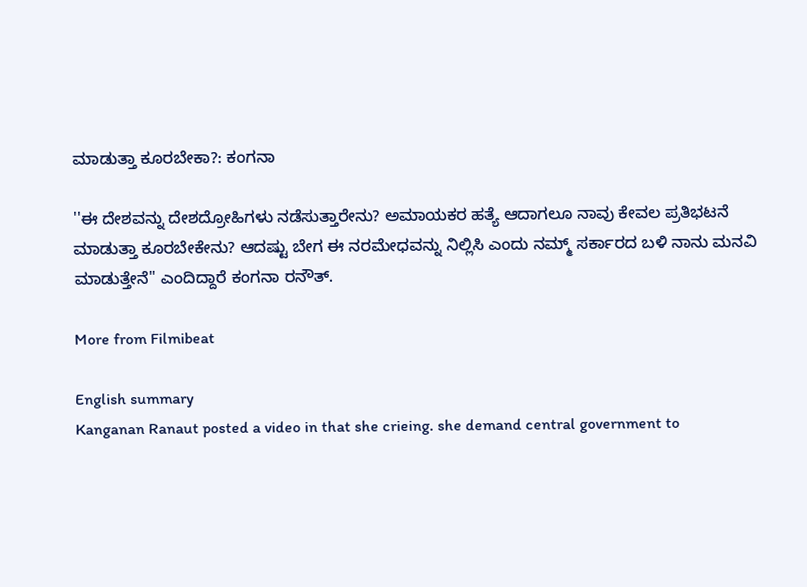ಮಾಡುತ್ತಾ ಕೂರಬೇಕಾ?: ಕಂಗನಾ

''ಈ ದೇಶವನ್ನು ದೇಶದ್ರೋಹಿಗಳು ನಡೆಸುತ್ತಾರೇನು? ಅಮಾಯಕರ ಹತ್ಯೆ ಆದಾಗಲೂ ನಾವು ಕೇವಲ ಪ್ರತಿಭಟನೆ ಮಾಡುತ್ತಾ ಕೂರಬೇಕೇನು? ಆದಷ್ಟು ಬೇಗ ಈ ನರಮೇಧವನ್ನು ನಿಲ್ಲಿಸಿ ಎಂದು ನಮ್ಮ್ ಸರ್ಕಾರದ ಬಳಿ ನಾನು ಮನವಿ ಮಾಡುತ್ತೇನೆ'' ಎಂದಿದ್ದಾರೆ ಕಂಗನಾ ರನೌತ್.

More from Filmibeat

English summary
Kanganan Ranaut posted a video in that she crieing. she demand central government to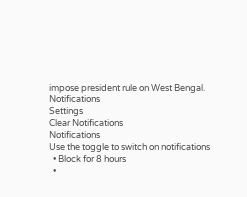impose president rule on West Bengal.
Notifications
Settings
Clear Notifications
Notifications
Use the toggle to switch on notifications
  • Block for 8 hours
  •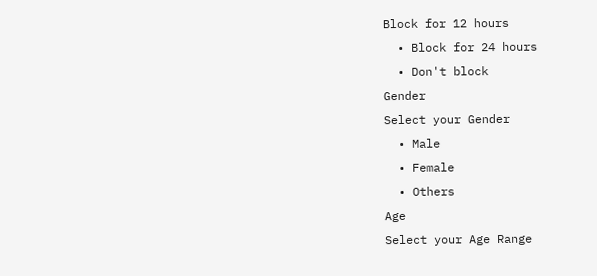Block for 12 hours
  • Block for 24 hours
  • Don't block
Gender
Select your Gender
  • Male
  • Female
  • Others
Age
Select your Age Range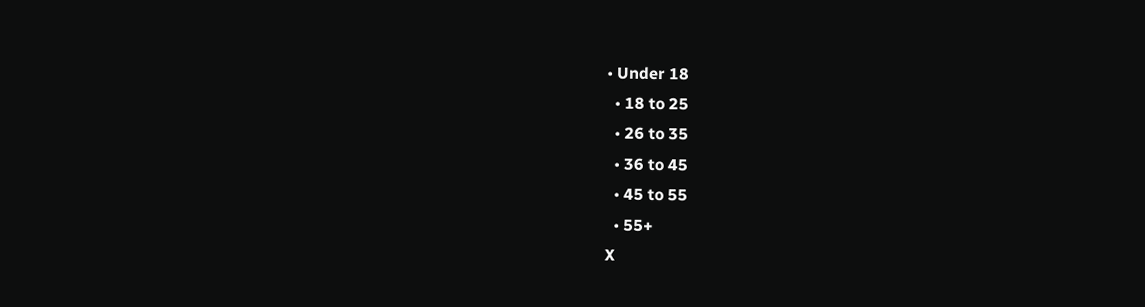• Under 18
  • 18 to 25
  • 26 to 35
  • 36 to 45
  • 45 to 55
  • 55+
X